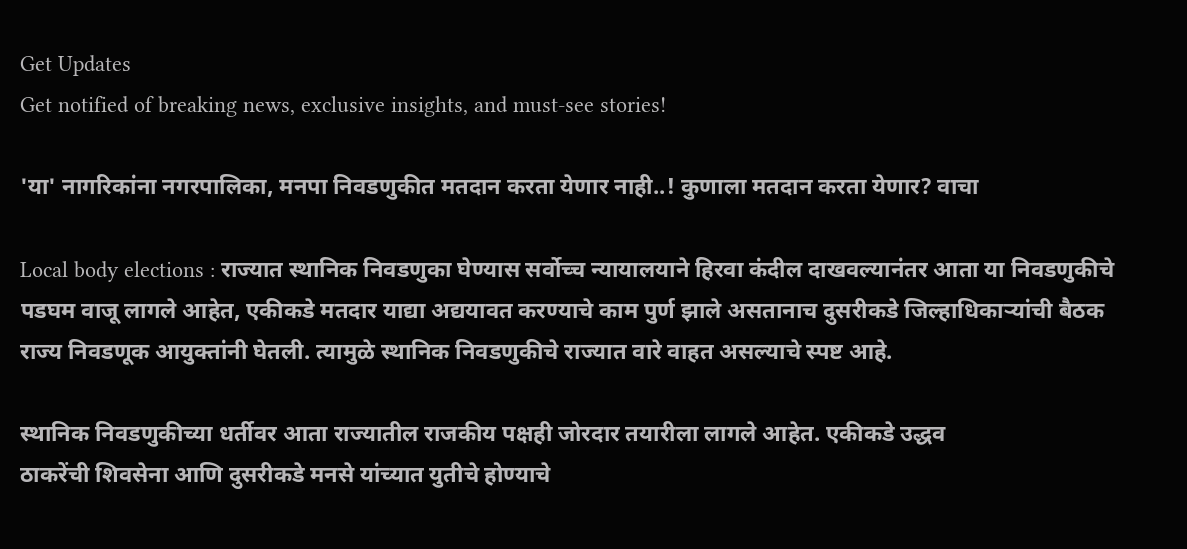Get Updates
Get notified of breaking news, exclusive insights, and must-see stories!

'या' नागरिकांना नगरपालिका, मनपा निवडणुकीत मतदान करता येणार नाही..! कुणाला मतदान करता येणार? वाचा

Local body elections : राज्यात स्थानिक निवडणुका घेण्यास सर्वोच्च न्यायालयाने हिरवा कंदील दाखवल्यानंतर आता या निवडणुकीचे पडघम वाजू लागले आहेत, एकीकडे मतदार याद्या अद्ययावत करण्याचे काम पुर्ण झाले असतानाच दुसरीकडे जिल्हाधिकाऱ्यांची बैठक राज्य निवडणूक आयुक्तांनी घेतली. त्यामुळे स्थानिक निवडणुकीचे राज्यात वारे वाहत असल्याचे स्पष्ट आहे.

स्थानिक निवडणुकीच्या धर्तीवर आता राज्यातील राजकीय पक्षही जोरदार तयारीला लागले आहेत. एकीकडे उद्धव
ठाकरेंची शिवसेना आणि दुसरीकडे मनसे यांच्यात युतीचे होण्याचे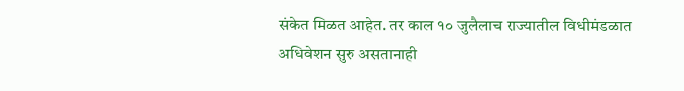संकेत मिळत आहेत. तर काल १० जुलैलाच राज्यातील विधीमंडळात अधिवेशन सुरु असतानाही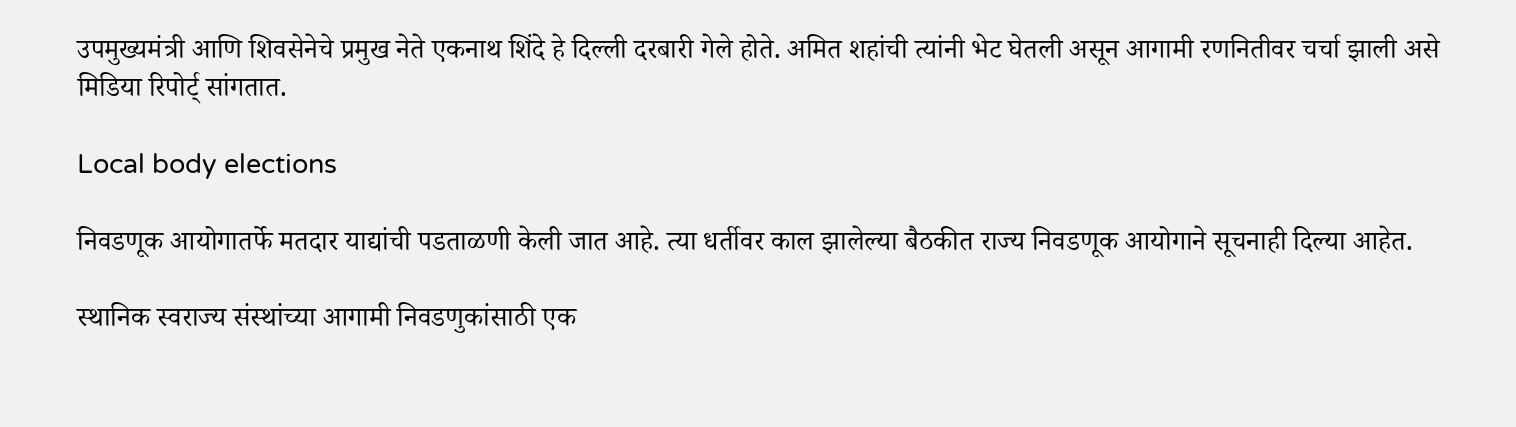उपमुख्यमंत्री आणि शिवसेनेचे प्रमुख नेते एकनाथ शिंदे हे दिल्ली दरबारी गेले होते. अमित शहांची त्यांनी भेट घेतली असून आगामी रणनितीवर चर्चा झाली असे मिडिया रिपोर्ट् सांगतात.

Local body elections

निवडणूक आयोगातर्फे मतदार याद्यांची पडताळणी केली जात आहे. त्या धर्तीवर काल झालेल्या बैठकीत राज्य निवडणूक आयोगाने सूचनाही दिल्या आहेत.

स्थानिक स्वराज्य संस्थांच्या आगामी निवडणुकांसाठी एक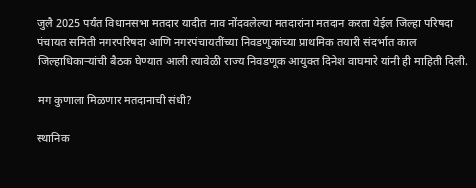जुलै 2025 पर्यंत विधानसभा मतदार यादीत नाव नोंदवलेल्या मतदारांना मतदान करता येईल जिल्हा परिषदा पंचायत समिती नगरपरिषदा आणि नगरपंचायतींच्या निवडणुकांच्या प्राथमिक तयारी संदर्भात काल जिल्हाधिकाऱ्यांची बैठक घेण्यात आली त्यावेळी राज्य निवडणूक आयुक्त दिनेश वाघमारे यांनी ही माहिती दिली.

मग कुणाला मिळणार मतदानाची संधी?

स्थानिक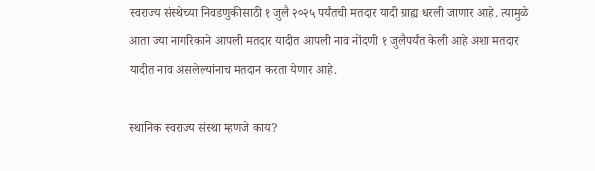स्वराज्य संस्थेच्या निवडणुकीसाठी १ जुलै २०२५ पर्यंतची मतदार यादी ग्राह्य धरली जाणार आहे. त्यामुळे आता ज्या नागरिकाने आपली मतदार यादीत आपली नाव नोंदणी १ जुलैपर्यंत केली आहे अशा मतदार यादीत नाव असलेल्यांनाच मतदान करता येणार आहे.

स्थानिक स्वराज्य संस्था म्हणजे काय?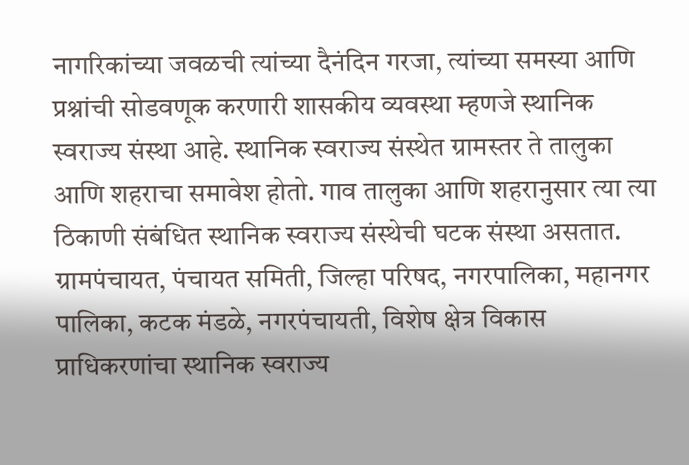नागरिकांच्या जवळची त्यांच्या दैनंदिन गरजा, त्यांच्या समस्या आणि प्रश्नांची सोडवणूक करणारी शासकीय व्यवस्था म्हणजे स्थानिक स्वराज्य संस्था आहे. स्थानिक स्वराज्य संस्थेत ग्रामस्तर ते तालुका आणि शहराचा समावेश होतो. गाव तालुका आणि शहरानुसार त्या त्या ठिकाणी संबंधित स्थानिक स्वराज्य संस्थेची घटक संस्था असतात. ग्रामपंचायत, पंचायत समिती, जिल्हा परिषद, नगरपालिका, महानगर पालिका, कटक मंडळे, नगरपंचायती, विशेष क्षेत्र विकास प्राधिकरणांचा स्थानिक स्वराज्य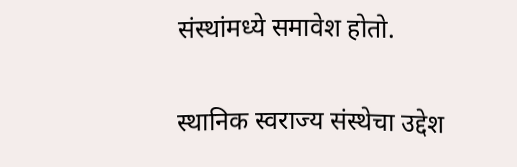संस्थांमध्ये समावेश होतो.

स्थानिक स्वराज्य संस्थेचा उद्देश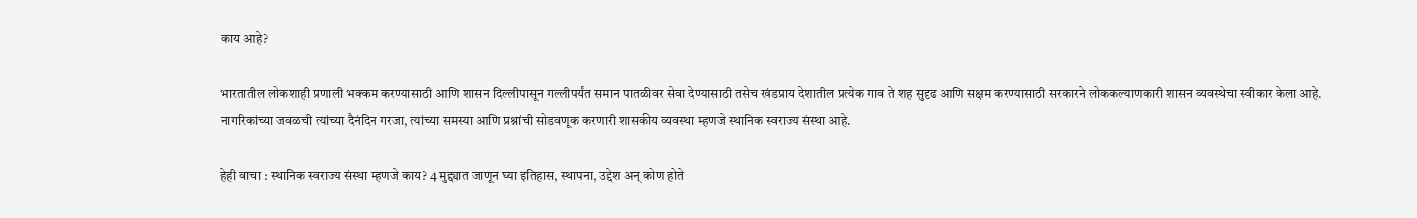काय आहे?

भारतातील लोकशाही प्रणाली भक्कम करण्यासाठी आणि शासन दिल्लीपासून गल्लीपर्यंत समान पातळीवर सेवा देण्यासाठी तसेच खंडप्राय देशातील प्रत्येक गाव ते शह सुदृढ आणि सक्षम करण्यासाठी सरकारने लोककल्याणकारी शासन व्यवस्थेचा स्वीकार केला आहे. नागरिकांच्या जवळची त्यांच्या दैनंदिन गरजा, त्यांच्या समस्या आणि प्रश्नांची सोडवणूक करणारी शासकीय व्यवस्था म्हणजे स्थानिक स्वराज्य संस्था आहे.

हेही वाचा : स्थानिक स्वराज्य संस्था म्हणजे काय? 4 मुद्द्यात जाणून घ्या इतिहास, स्थापना, उद्देश अन् कोण होते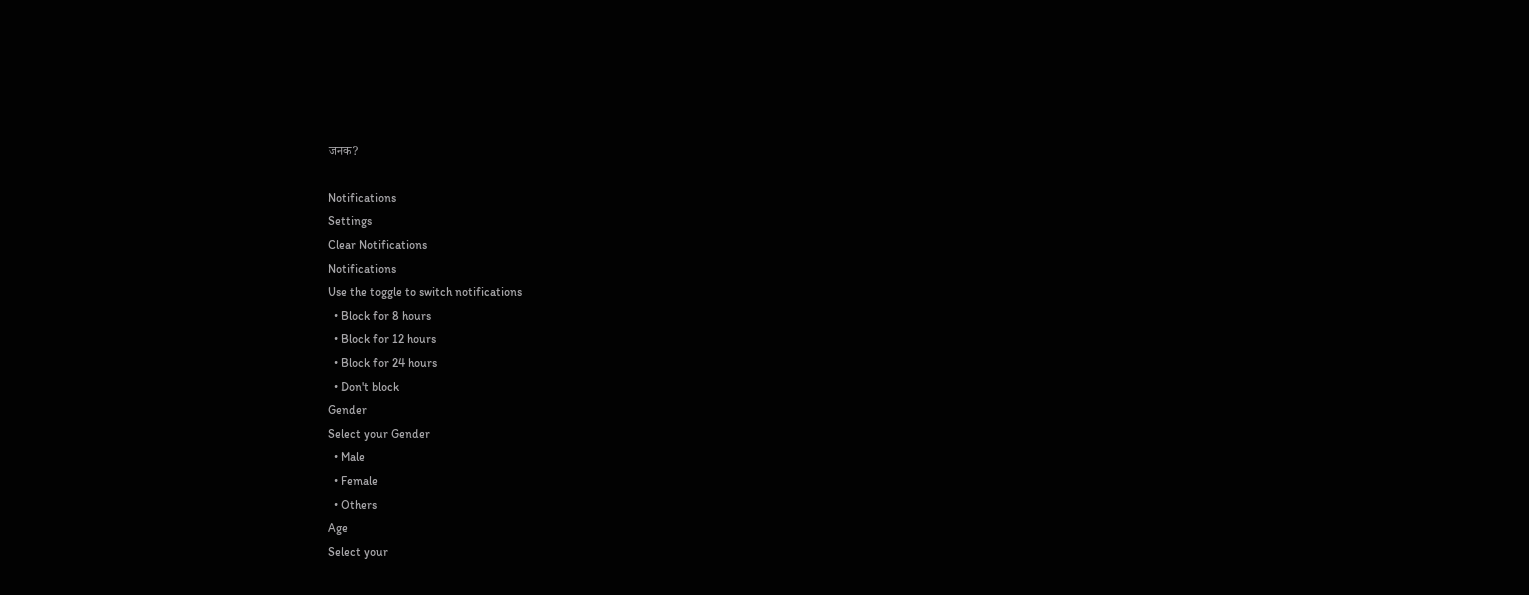जनक?

Notifications
Settings
Clear Notifications
Notifications
Use the toggle to switch notifications
  • Block for 8 hours
  • Block for 12 hours
  • Block for 24 hours
  • Don't block
Gender
Select your Gender
  • Male
  • Female
  • Others
Age
Select your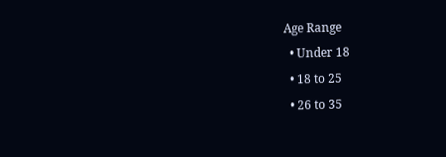Age Range
  • Under 18
  • 18 to 25
  • 26 to 35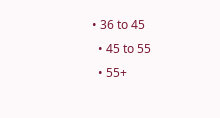• 36 to 45
  • 45 to 55
  • 55+